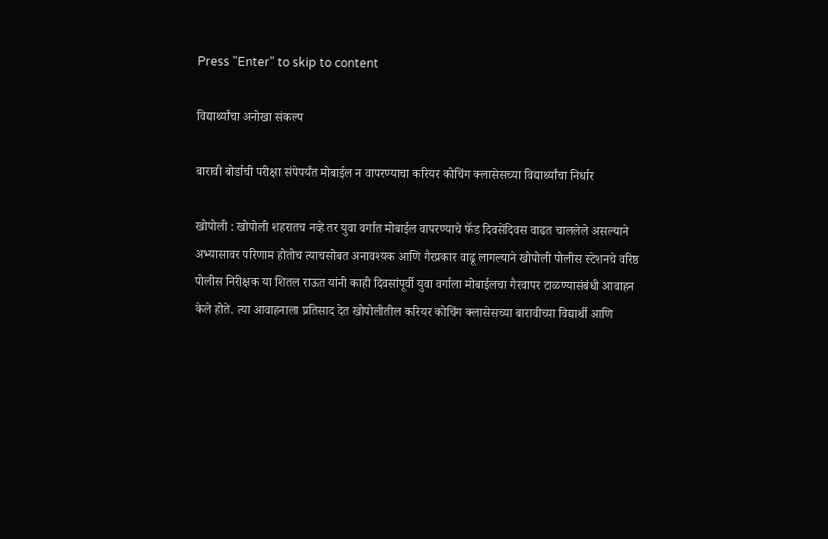Press "Enter" to skip to content

विद्यार्थ्यांचा अनोखा संकल्प

बारावी बोर्डाची परीक्षा संपेपर्यंत मोबाईल न वापरण्याचा करियर कोचिंग क्लासेसच्या विद्यार्थ्यांचा निर्धार

खोपोली : खोपोली शहरातच नव्हे तर युवा वर्गात मोबाईल वापरण्याचे फॅड दिवसेंदिवस वाढत चाललेले असल्याने अभ्यासावर परिणाम होतोच त्याचसोबत अनावश्यक आणि गैरप्रकार वाढू लागल्याने खोपोली पोलीस स्टेशनचे वरिष्ठ पोलीस निरीक्षक या शितल राऊत यांनी काही दिवसांपूर्वी युवा वर्गाला मोबाईलचा गैरवापर टाळण्यासंबंधी आवाहन केले होते. त्या आवाहनाला प्रतिसाद देत खोपोलीतील करियर कोचिंग क्लासेसच्या बारावीच्या विद्यार्थी आणि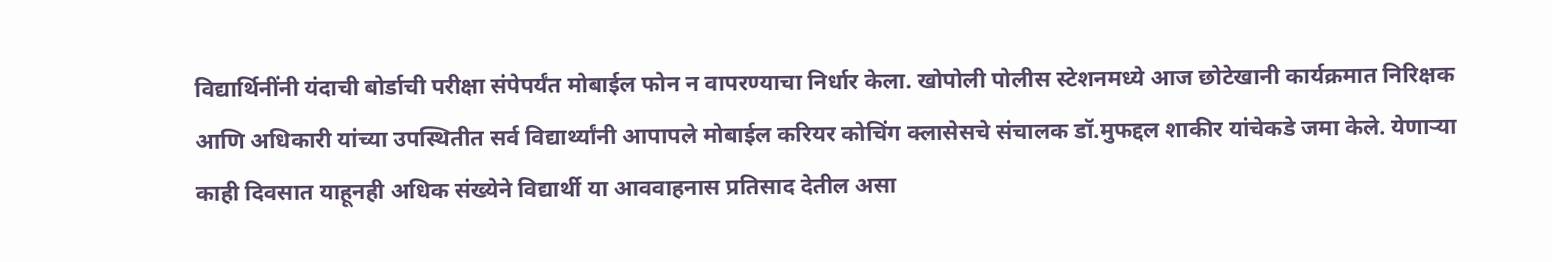विद्यार्थिनींनी यंदाची बोर्डाची परीक्षा संपेपर्यंत मोबाईल फोन न वापरण्याचा निर्धार केला. खोपोली पोलीस स्टेशनमध्ये आज छोटेखानी कार्यक्रमात निरिक्षक आणि अधिकारी यांच्या उपस्थितीत सर्व विद्यार्थ्यांनी आपापले मोबाईल करियर कोचिंग क्लासेसचे संचालक डॉ.मुफद्दल शाकीर यांचेकडे जमा केले. येणाऱ्या काही दिवसात याहूनही अधिक संख्येने विद्यार्थी या आववाहनास प्रतिसाद देतील असा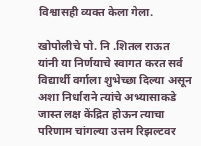विश्वासही व्यक्त केला गेला.

खोपोलीचे पो. नि .शितल राऊत यांनी या निर्णयाचे स्वागत करत सर्व विद्यार्थी वर्गाला शुभेच्छा दिल्या असून अशा निर्धाराने त्यांचे अभ्यासाकडे जास्त लक्ष केंद्रित होऊन त्याचा परिणाम चांगल्या उत्तम रिझल्टवर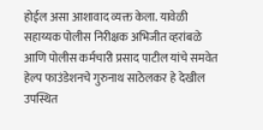होईल असा आशावाद व्यक्त केला. यावेळी सहाय्यक पोलीस निरीक्षक अभिजीत व्हरांबळे आणि पोलीस कर्मचारी प्रसाद पाटील यांचे समवेत हेल्प फाउंडेशनचे गुरुनाथ साठेलकर हे देखील उपस्थित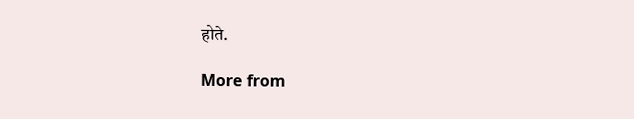होते.

More from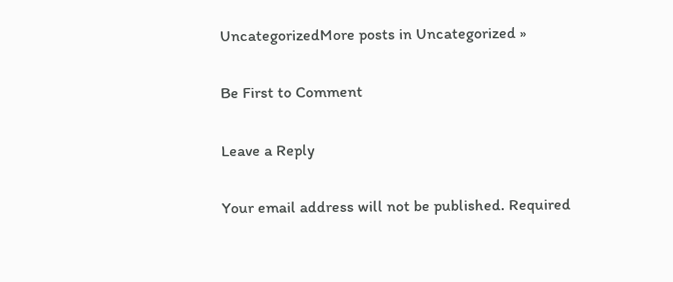UncategorizedMore posts in Uncategorized »

Be First to Comment

Leave a Reply

Your email address will not be published. Required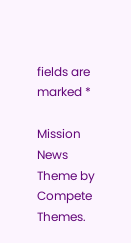fields are marked *

Mission News Theme by Compete Themes.